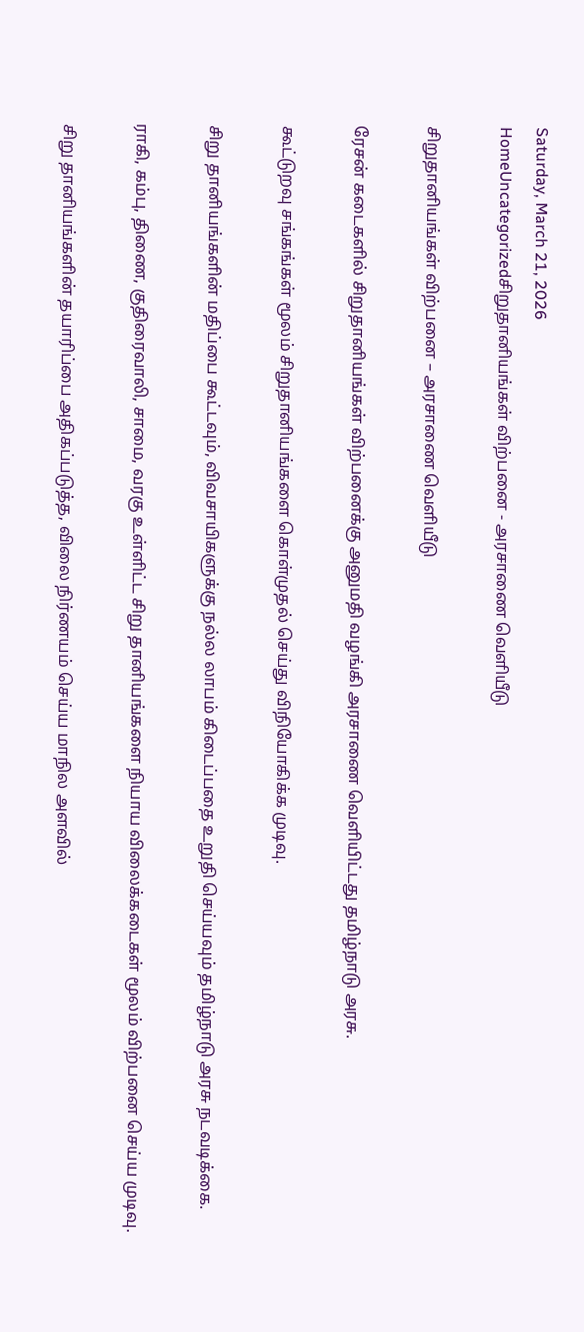Saturday, March 21, 2026
HomeUncategorizedசிறுதானியங்கள் விற்பனை - அரசாணை வெளியீடு

சிறுதானியங்கள் விற்பனை – அரசாணை வெளியீடு

ரேசன் கடைகளில் சிறுதானியங்கள் விற்பனைக்கு அனுமதி வழங்கி அரசாணை வெளியிட்டது தமிழ்நாடு அரசு.

கூட்டுறவு சங்கங்கள் மூலம் சிறுதானியங்களை கொள்முதல் செய்து விநியோகிக்க முடிவு.

சிறு தானியங்களின் மதிப்பை கூட்டவும், விவசாயிகளுக்கு நல்ல லாபம் கிடைப்பதை உறுதி செய்யவும் தமிழ்நாடு அரசு நடவடிக்கை.

ராகி, கம்பு, திணை, குதிரைவாலி, சாமை, வரகு உள்ளிட்ட சிறு தானியங்களை நியாய விலைக்கடைகள் மூலம் விற்பனை செய்ய முடிவு.

சிறு தானியங்களின் தயாரிப்பை அதிகப்படுத்த, விலை நிர்ணயம் செய்ய மாநில அளவில்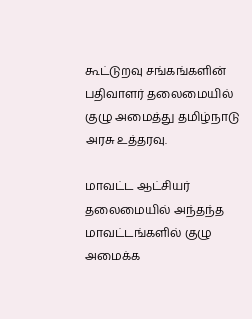கூட்டுறவு சங்கங்களின் பதிவாளர் தலைமையில் குழு அமைத்து தமிழ்நாடு அரசு உத்தரவு.

மாவட்ட ஆட்சியர் தலைமையில் அந்தந்த மாவட்டங்களில் குழு அமைக்க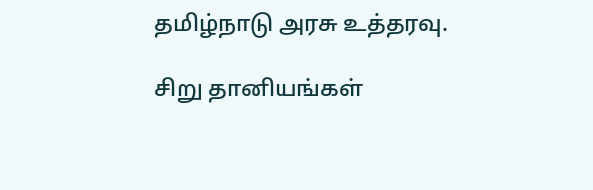தமிழ்நாடு அரசு உத்தரவு.

சிறு தானியங்கள்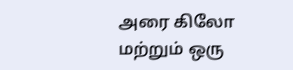அரை கிலோ மற்றும் ஒரு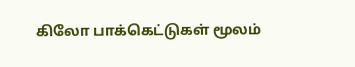கிலோ பாக்கெட்டுகள் மூலம்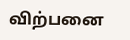விற்பனை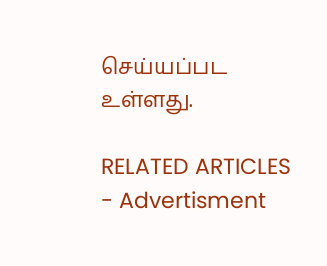செய்யப்பட உள்ளது.

RELATED ARTICLES
- Advertisment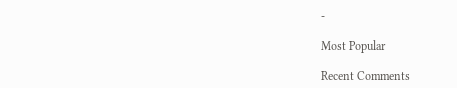-

Most Popular

Recent Comments